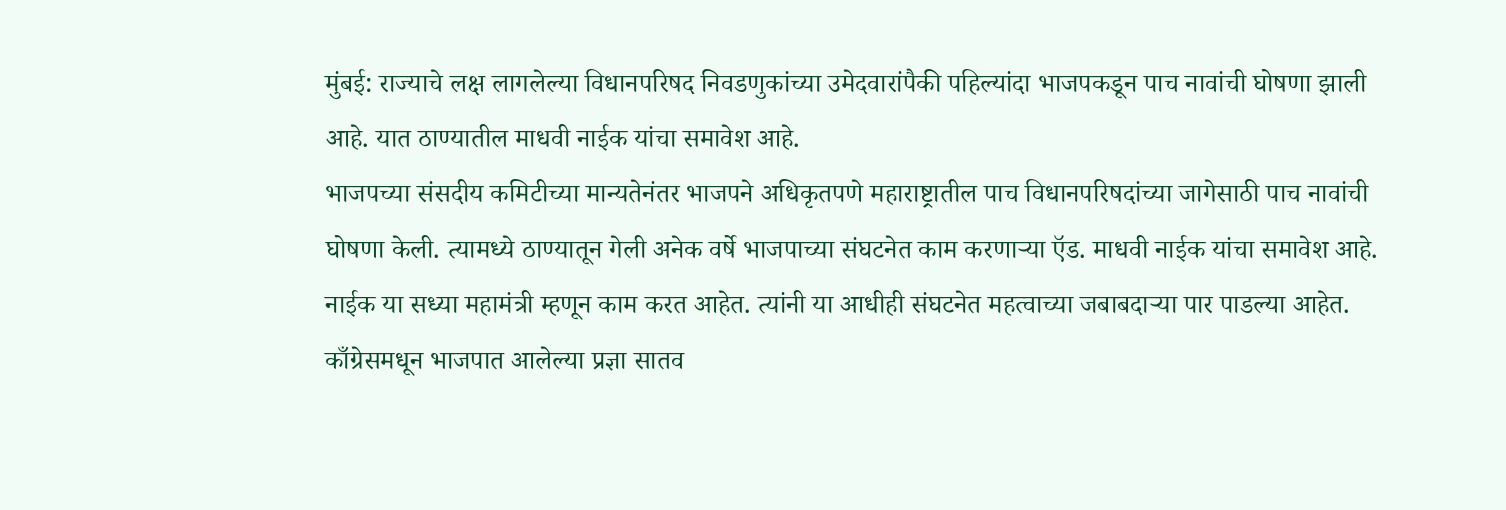मुंबई: राज्याचे लक्ष लागलेल्या विधानपरिषद निवडणुकांच्या उमेदवारांपैकी पहिल्यांदा भाजपकडून पाच नावांची घोषणा झाली आहे. यात ठाण्यातील माधवी नाईक यांचा समावेश आहे.
भाजपच्या संसदीय कमिटीच्या मान्यतेनंतर भाजपने अधिकृतपणे महाराष्ट्रातील पाच विधानपरिषदांच्या जागेसाठी पाच नावांची घोषणा केली. त्यामध्ये ठाण्यातून गेली अनेक वर्षे भाजपाच्या संघटनेत काम करणाऱ्या ऍड. माधवी नाईक यांचा समावेश आहे. नाईक या सध्या महामंत्री म्हणून काम करत आहेत. त्यांनी या आधीही संघटनेत महत्वाच्या जबाबदाऱ्या पार पाडल्या आहेत.
काँग्रेसमधून भाजपात आलेल्या प्रज्ञा सातव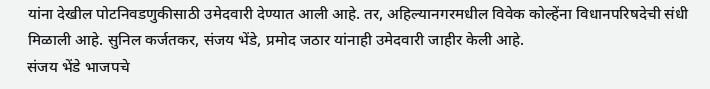यांना देखील पोटनिवडणुकीसाठी उमेदवारी देण्यात आली आहे. तर, अहिल्यानगरमधील विवेक कोल्हेंना विधानपरिषदेची संधी मिळाली आहे. सुनिल कर्जतकर, संजय भेंडे, प्रमोद जठार यांनाही उमेदवारी जाहीर केली आहे.
संजय भेंडे भाजपचे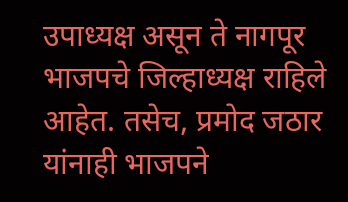उपाध्यक्ष असून ते नागपूर भाजपचे जिल्हाध्यक्ष राहिले आहेत. तसेच, प्रमोद जठार यांनाही भाजपने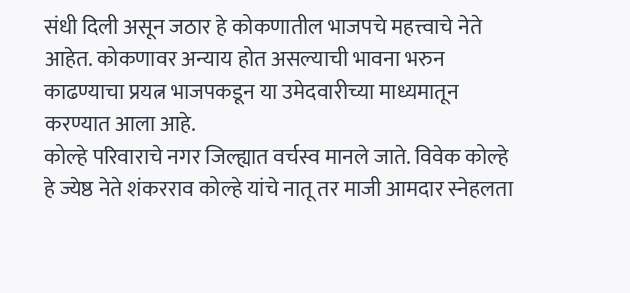संधी दिली असून जठार हे कोकणातील भाजपचे महत्त्वाचे नेते आहेत. कोकणावर अन्याय होत असल्याची भावना भरुन काढण्याचा प्रयत्न भाजपकडून या उमेदवारीच्या माध्यमातून करण्यात आला आहे.
कोल्हे परिवाराचे नगर जिल्ह्यात वर्चस्व मानले जाते. विवेक कोल्हे हे ज्येष्ठ नेते शंकरराव कोल्हे यांचे नातू तर माजी आमदार स्नेहलता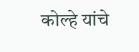कोल्हे यांचे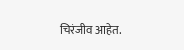चिरंजीव आहेत.